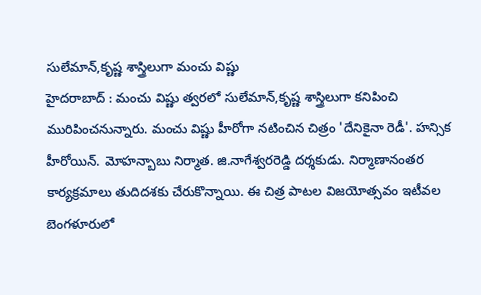సులేమాన్,కృష్ణ శాస్త్రిలుగా మంచు విష్ణు
హైదరాబాద్ : మంచు విష్ణు త్వరలో సులేమాన్,కృష్ణ శాస్త్రిలుగా కనిపించి మురిపించనున్నారు. మంచు విష్ణు హీరోగా నటించిన చిత్రం 'దేనికైనా రెడీ'. హన్సిక హీరోయిన్. మోహన్బాబు నిర్మాత. జి.నాగేశ్వరరెడ్డి దర్శకుడు. నిర్మాణానంతర కార్యక్రమాలు తుదిదశకు చేరుకొన్నాయి. ఈ చిత్ర పాటల విజయోత్సవం ఇటీవల బెంగళూరులో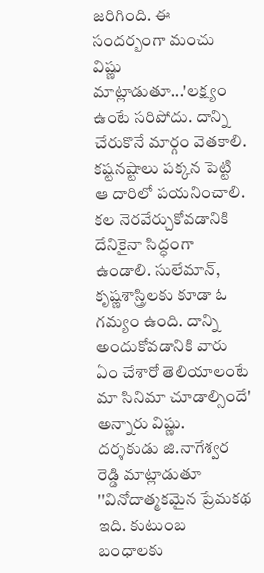జరిగింది. ఈ సందర్బంగా మంచు విష్ణు మాట్లాడుతూ...'లక్ష్యం ఉంటే సరిపోదు. దాన్ని చేరుకొనే మార్గం వెతకాలి. కష్టనష్టాలు పక్కన పెట్టి ఆ దారిలో పయనించాలి. కల నెరవేర్చుకోవడానికి దేనికైనా సిద్ధంగా ఉండాలి. సులేమాన్, కృష్ణశాస్త్రిలకు కూడా ఓ గమ్యం ఉంది. దాన్ని అందుకోవడానికి వారు ఏం చేశారో తెలియాలంటే మా సినిమా చూడాల్సిందే' అన్నారు విష్ణు.
దర్శకుడు జి.నాగేశ్వర రెడ్డి మాట్లాడుతూ ''వినోదాత్మకమైన ప్రేమకథ ఇది. కుటుంబ బంధాలకు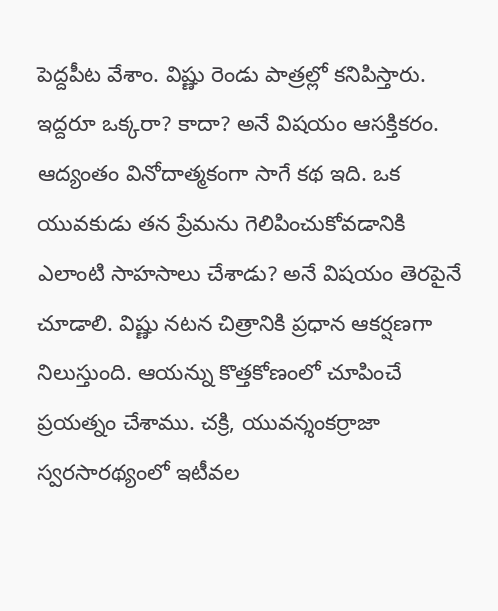పెద్దపీట వేశాం. విష్ణు రెండు పాత్రల్లో కనిపిస్తారు. ఇద్దరూ ఒక్కరా? కాదా? అనే విషయం ఆసక్తికరం. ఆద్యంతం వినోదాత్మకంగా సాగే కథ ఇది. ఒక యువకుడు తన ప్రేమను గెలిపించుకోవడానికి ఎలాంటి సాహసాలు చేశాడు? అనే విషయం తెరపైనే చూడాలి. విష్ణు నటన చిత్రానికి ప్రధాన ఆకర్షణగా నిలుస్తుంది. ఆయన్ను కొత్తకోణంలో చూపించే ప్రయత్నం చేశాము. చక్రి, యువన్శంకర్రాజా స్వరసారథ్యంలో ఇటీవల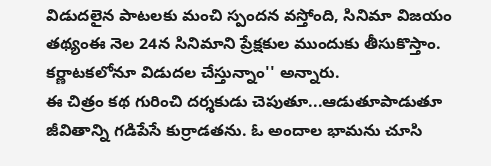విడుదలైన పాటలకు మంచి స్పందన వస్తోంది, సినిమా విజయం తథ్యంఈ నెల 24న సినిమాని ప్రేక్షకుల ముందుకు తీసుకొస్తాం. కర్ణాటకలోనూ విడుదల చేస్తున్నాం'' అన్నారు.
ఈ చిత్రం కథ గురించి దర్శకుడు చెపుతూ...ఆడుతూపాడుతూ జీవితాన్ని గడిపేసే కుర్రాడతను. ఓ అందాల భామను చూసి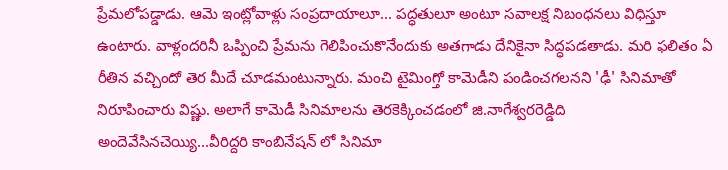ప్రేమలోపడ్డాడు. ఆమె ఇంట్లోవాళ్లు సంప్రదాయాలూ... పద్ధతులూ అంటూ సవాలక్ష నిబంధనలు విధిస్తూ ఉంటారు. వాళ్లందరినీ ఒప్పించి ప్రేమను గెలిపించుకొనేందుకు అతగాడు దేనికైనా సిద్ధపడతాడు. మరి ఫలితం ఏ రీతిన వచ్చిందో తెర మీదే చూడమంటున్నారు. మంచి టైమింగ్తో కామెడీని పండించగలనని 'ఢీ' సినిమాతో నిరూపించారు విష్ణు. అలాగే కామెడీ సినిమాలను తెరకెక్కించడంలో జి.నాగేశ్వరరెడ్డిది అందెవేసినచెయ్యి...వీరిద్దరి కాంబినేషన్ లో సినిమా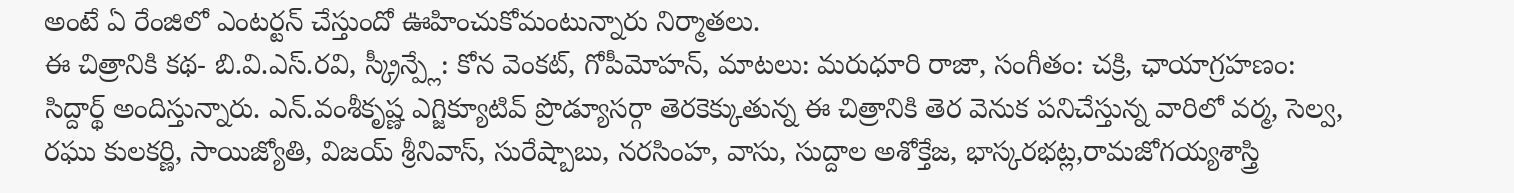అంటే ఏ రేంజిలో ఎంటర్టన్ చేస్తుందో ఊహించుకోమంటున్నారు నిర్మాతలు.
ఈ చిత్రానికి కథ- బి.వి.ఎస్.రవి, స్క్రీన్ప్లే: కోన వెంకట్, గోపీమోహన్, మాటలు: మరుధూరి రాజా, సంగీతం: చక్రి, ఛాయాగ్రహణం: సిద్దార్థ్ అందిస్తున్నారు. ఎన్.వంశీకృష్ణ ఎగ్జిక్యూటివ్ ప్రొడ్యూసర్గా తెరకెక్కుతున్న ఈ చిత్రానికి తెర వెనుక పనిచేస్తున్న వారిలో వర్మ, సెల్వ, రఘు కులకర్ణి, సాయిజ్యోతి, విజయ్ శ్రీనివాస్, సురేష్బాబు, నరసింహ, వాసు, సుద్దాల అశోక్తేజ, భాస్కరభట్ల,రామజోగయ్యశాస్త్రి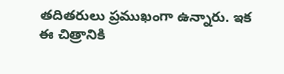తదితరులు ప్రముఖంగా ఉన్నారు. ఇక ఈ చిత్రానికి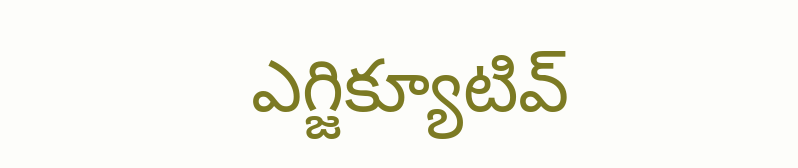ఎగ్జిక్యూటివ్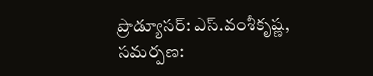ప్రొడ్యూసర్: ఎస్.వంశీకృష్ణ, సమర్పణ: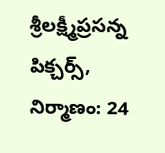శ్రీలక్ష్మీప్రసన్న పిక్చర్స్, నిర్మాణం: 24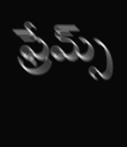ఫ్రేమ్స్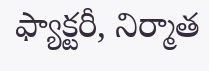ఫ్యాక్టరీ, నిర్మాత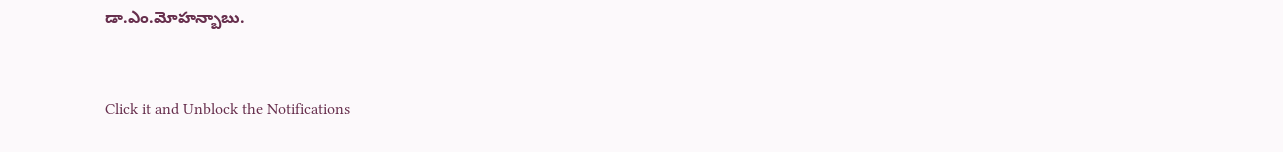డా.ఎం.మోహన్బాబు.


Click it and Unblock the Notifications